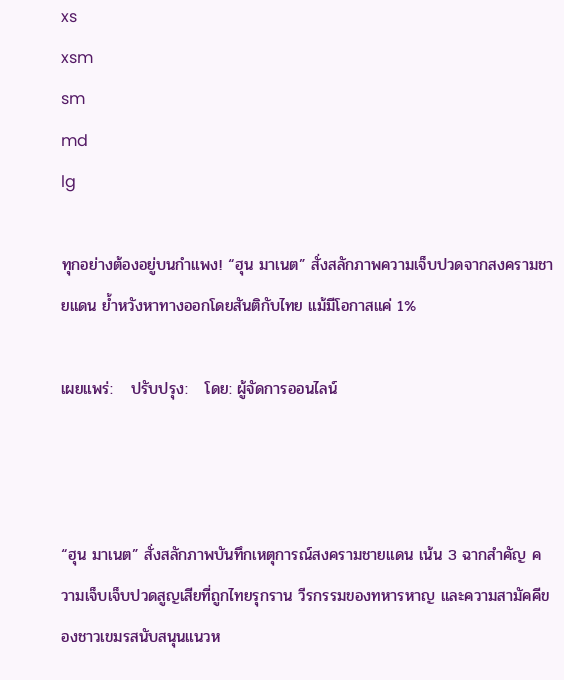xs
xsm
sm
md
lg

ทุกอย่างต้องอยู่บนกำแพง! “ฮุน มาเนต” สั่งสลักภาพความเจ็บปวดจากสงครามชายแดน ย้ำหวังหาทางออกโดยสันติกับไทย แม้มีโอกาสแค่ 1%

เผยแพร่:   ปรับปรุง:   โดย: ผู้จัดการออนไลน์



“ฮุน มาเนต” สั่งสลักภาพบันทึกเหตุการณ์สงครามชายแดน เน้น 3 ฉากสำคัญ ความเจ็บเจ็บปวดสูญเสียที่ถูกไทยรุกราน วีรกรรมของทหารหาญ และความสามัคคีของชาวเขมรสนับสนุนแนวห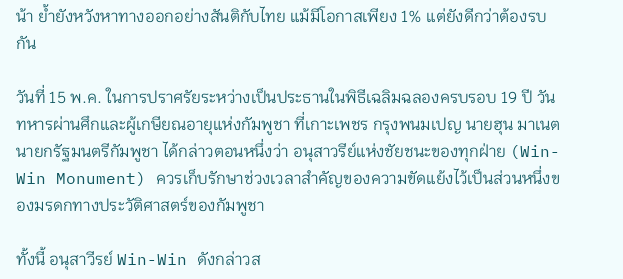น้า ย้ำยังหวังหาทางออกอย่างสันติกับไทย แม้มีโอกาสเพียง 1% แต่ยังดีกว่าต้องรบกัน

วันที่ 15 พ.ค. ในการปราศรัยระหว่างเป็นประธานในพิธีเฉลิมฉลองครบรอบ 19 ปี วันทหารผ่านศึกและผู้เกษียณอายุแห่งกัมพูชา ที่เกาะเพชร กรุงพนมเปญ นายฮุน มาเนต นายกรัฐมนตรีกัมพูชา ได้กล่าวตอนหนึ่งว่า อนุสาวรีย์แห่งชัยชนะของทุกฝ่าย (Win-Win Monument) ควรเก็บรักษาช่วงเวลาสำคัญของความขัดแย้งไว้เป็นส่วนหนึ่งของมรดกทางประวัติศาสตร์ของกัมพูชา

ทั้งนี้ อนุสาวีรย์ Win-Win ดังกล่าวส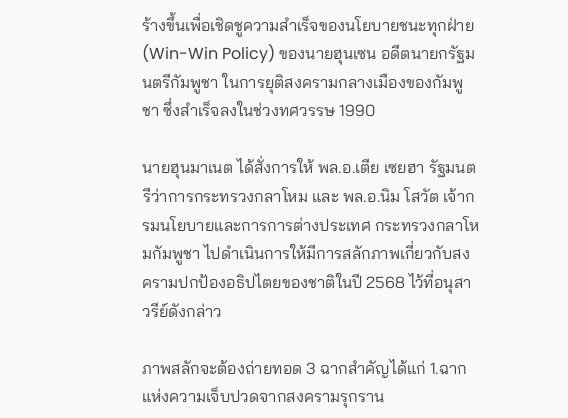ร้างขึ้นเพื่อเชิดชูความสำเร็จของนโยบายชนะทุกฝ่าย (Win-Win Policy) ของนายฮุนเซน อดีตนายกรัฐมนตรีกัมพูชา ในการยุติสงครามกลางเมืองของกัมพูชา ซึ่งสำเร็จลงในช่วงทศวรรษ 1990

นายฮุนมาเนต ได้สั่งการให้ พล.อ.เตีย เซยฮา รัฐมนตรีว่าการกระทรวงกลาโหม และ พล.อ.นิม โสวัต เจ้ากรมนโยบายและการการต่างประเทศ กระทรวงกลาโหมกัมพูชา ไปดำเนินการให้มีการสลักภาพเกี่ยวกับสงครามปกป้องอธิปไตยของชาติในปี 2568 ไว้ที่อนุสาวรีย์ดังกล่าว

ภาพสลักจะต้องถ่ายทอด 3 ฉากสำคัญได้แก่ 1.ฉากแห่งความเจ็บปวดจากสงครามรุกราน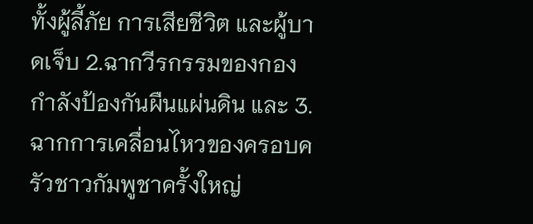ทั้งผู้ลี้ภัย การเสียชีวิต และผู้บาดเจ็บ 2.ฉากวีรกรรมของกองกำลังป้องกันผืนแผ่นดิน และ 3.ฉากการเคลื่อนไหวของครอบครัวชาวกัมพูชาครั้งใหญ่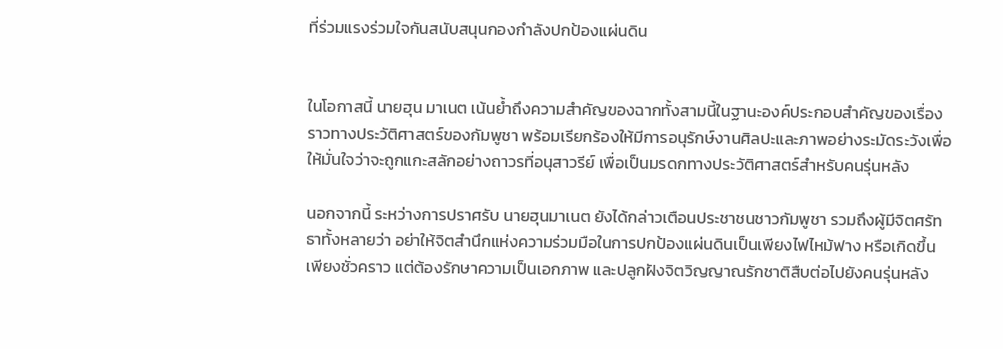ที่ร่วมแรงร่วมใจกันสนับสนุนกองกำลังปกป้องแผ่นดิน


ในโอกาสนี้ นายฮุน มาเนต เน้นย้ำถึงความสำคัญของฉากทั้งสามนี้ในฐานะองค์ประกอบสำคัญของเรื่องราวทางประวัติศาสตร์ของกัมพูชา พร้อมเรียกร้องให้มีการอนุรักษ์งานศิลปะและภาพอย่างระมัดระวังเพื่อให้มั่นใจว่าจะถูกแกะสลักอย่างถาวรที่อนุสาวรีย์ เพื่อเป็นมรดกทางประวัติศาสตร์สำหรับคนรุ่นหลัง

นอกจากนี้ ระหว่างการปราศรับ นายฮุนมาเนต ยังได้กล่าวเตือนประชาชนชาวกัมพูชา รวมถึงผู้มีจิตศรัทธาทั้งหลายว่า อย่าให้จิตสำนึกแห่งความร่วมมือในการปกป้องแผ่นดินเป็นเพียงไฟไหม้ฟาง หรือเกิดขึ้นเพียงชั่วคราว แต่ต้องรักษาความเป็นเอกภาพ และปลูกฝังจิตวิญญาณรักชาติสืบต่อไปยังคนรุ่นหลัง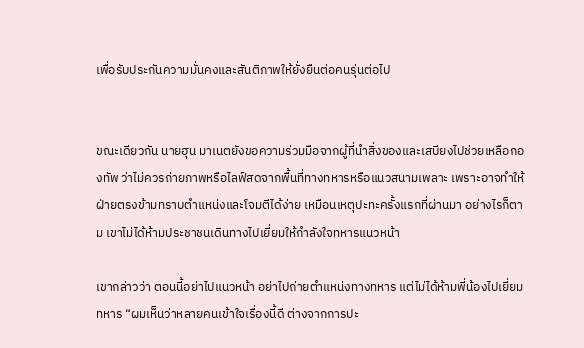เพื่อรับประกันความมั่นคงและสันติภาพให้ยั่งยืนต่อคนรุ่นต่อไป


ขณะเดียวกัน นายฮุน มาเนตยังขอความร่วมมือจากผู้ที่นำสิ่งของและเสบียงไปช่วยเหลือกองทัพ ว่าไม่ควรถ่ายภาพหรือไลฟ์สดจากพื้นที่ทางทหารหรือแนวสนามเพลาะ เพราะอาจทำให้ฝ่ายตรงข้ามทราบตำแหน่งและโจมตีได้ง่าย เหมือนเหตุปะทะครั้งแรกที่ผ่านมา อย่างไรก็ตาม เขาไม่ได้ห้ามประชาชนเดินทางไปเยี่ยมให้กำลังใจทหารแนวหน้า

เขากล่าวว่า ตอนนี้อย่าไปแนวหน้า อย่าไปถ่ายตำแหน่งทางทหาร แต่ไม่ได้ห้ามพี่น้องไปเยี่ยมทหาร “ผมเห็นว่าหลายคนเข้าใจเรื่องนี้ดี ต่างจากการปะ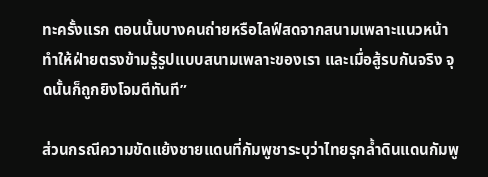ทะครั้งแรก ตอนนั้นบางคนถ่ายหรือไลฟ์สดจากสนามเพลาะแนวหน้า ทำให้ฝ่ายตรงข้ามรู้รูปแบบสนามเพลาะของเรา และเมื่อสู้รบกันจริง จุดนั้นก็ถูกยิงโจมตีทันที”

ส่วนกรณีความขัดแย้งชายแดนที่กัมพูชาระบุว่าไทยรุกล้ำดินแดนกัมพู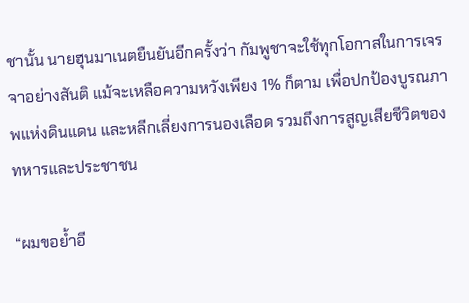ชานั้น นายฮุนมาเนตยืนยันอีกครั้งว่า กัมพูชาจะใช้ทุกโอกาสในการเจรจาอย่างสันติ แม้จะเหลือความหวังเพียง 1% ก็ตาม เพื่อปกป้องบูรณภาพแห่งดินแดน และหลีกเลี่ยงการนองเลือด รวมถึงการสูญเสียชีวิตของทหารและประชาชน

“ผมขอย้ำอี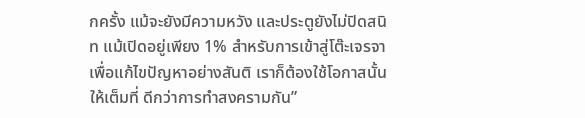กครั้ง แม้จะยังมีความหวัง และประตูยังไม่ปิดสนิท แม้เปิดอยู่เพียง 1% สำหรับการเข้าสู่โต๊ะเจรจาเพื่อแก้ไขปัญหาอย่างสันติ เราก็ต้องใช้โอกาสนั้นให้เต็มที่ ดีกว่าการทำสงครามกัน”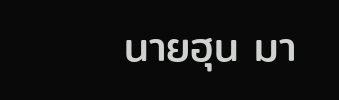นายฮุน มา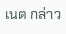เนต กล่าว